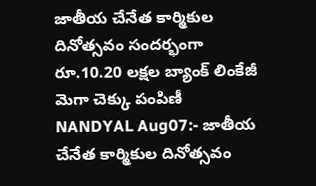జాతీయ చేనేత కార్మికుల దినోత్సవం సందర్భంగా రూ.10.20 లక్షల బ్యాంక్ లింకేజీ మెగా చెక్కు పంపిణీ
NANDYAL Aug07:- జాతీయ చేనేత కార్మికుల దినోత్సవం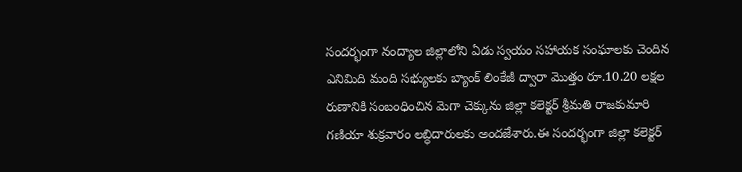సందర్భంగా నంద్యాల జిల్లాలోని ఏడు స్వయం సహాయక సంఘాలకు చెందిన ఎనిమిది మంది సభ్యులకు బ్యాంక్ లింకేజీ ద్వారా మొత్తం రూ.10.20 లక్షల రుణానికి సంబంధించిన మెగా చెక్కును జిల్లా కలెక్టర్ శ్రీమతి రాజకుమారి గణియా శుక్రవారం లబ్ధిదారులకు అందజేశారు.ఈ సందర్భంగా జిల్లా కలెక్టర్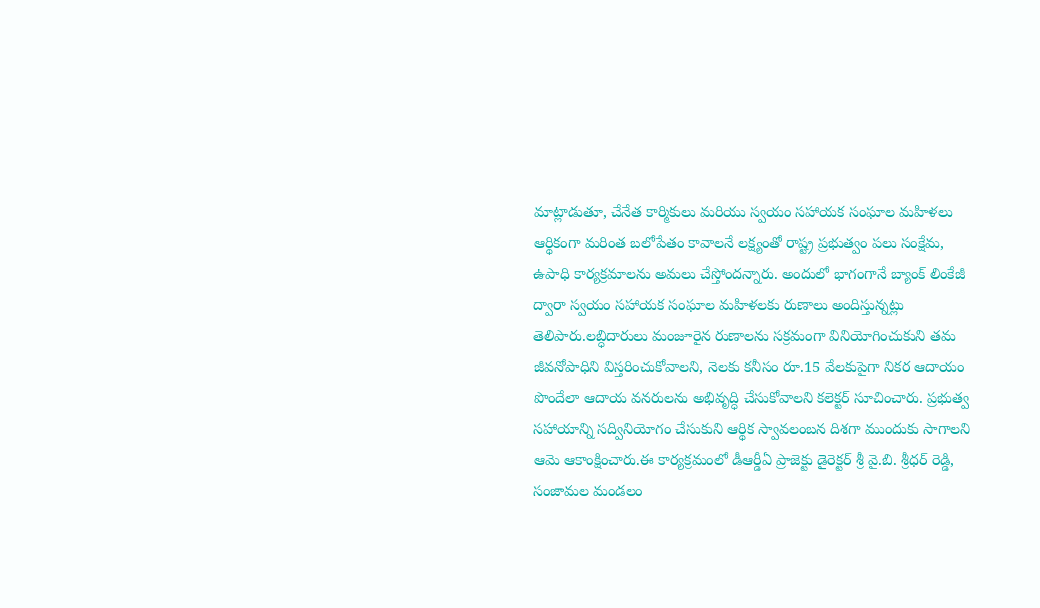మాట్లాడుతూ, చేనేత కార్మికులు మరియు స్వయం సహాయక సంఘాల మహిళలు ఆర్థికంగా మరింత బలోపేతం కావాలనే లక్ష్యంతో రాష్ట్ర ప్రభుత్వం పలు సంక్షేమ, ఉపాధి కార్యక్రమాలను అమలు చేస్తోందన్నారు. అందులో భాగంగానే బ్యాంక్ లింకేజీ ద్వారా స్వయం సహాయక సంఘాల మహిళలకు రుణాలు అందిస్తున్నట్లు తెలిపారు.లబ్ధిదారులు మంజూరైన రుణాలను సక్రమంగా వినియోగించుకుని తమ జీవనోపాధిని విస్తరించుకోవాలని, నెలకు కనీసం రూ.15 వేలకుపైగా నికర ఆదాయం పొందేలా ఆదాయ వనరులను అభివృద్ధి చేసుకోవాలని కలెక్టర్ సూచించారు. ప్రభుత్వ సహాయాన్ని సద్వినియోగం చేసుకుని ఆర్థిక స్వావలంబన దిశగా ముందుకు సాగాలని ఆమె ఆకాంక్షించారు.ఈ కార్యక్రమంలో డీఆర్డీఏ ప్రాజెక్టు డైరెక్టర్ శ్రీ వై.బి. శ్రీధర్ రెడ్డి, సంజామల మండలం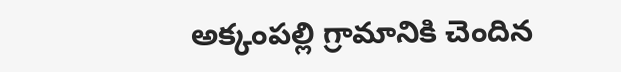అక్కంపల్లి గ్రామానికి చెందిన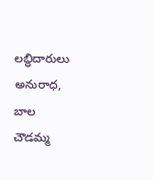లబ్ధిదారులు అనురాధ, బాల చౌడమ్మ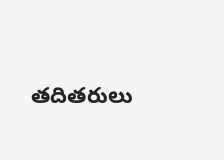తదితరులు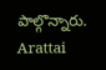పాల్గొన్నారు.
Arattai